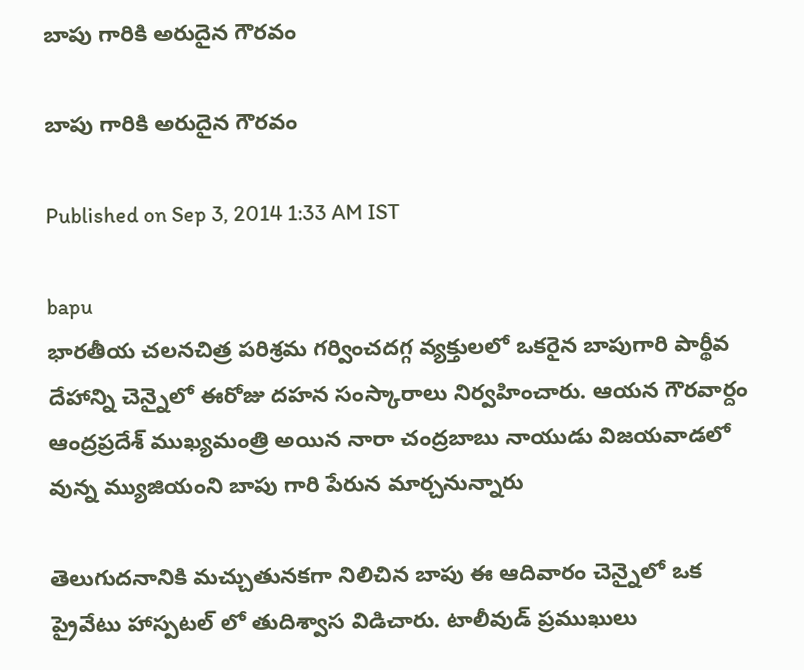బాపు గారికి అరుదైన గౌరవం

బాపు గారికి అరుదైన గౌరవం

Published on Sep 3, 2014 1:33 AM IST

bapu
భారతీయ చలనచిత్ర పరిశ్రమ గర్వించదగ్గ వ్యక్తులలో ఒకరైన బాపుగారి పార్థీవ దేహాన్ని చెన్నైలో ఈరోజు దహన సంస్కారాలు నిర్వహించారు. ఆయన గౌరవార్దం ఆంద్రప్రదేశ్ ముఖ్యమంత్రి అయిన నారా చంద్రబాబు నాయుడు విజయవాడలో వున్న మ్యుజియంని బాపు గారి పేరున మార్చనున్నారు

తెలుగుదనానికి మచ్చుతునకగా నిలిచిన బాపు ఈ ఆదివారం చెన్నైలో ఒక ప్రైవేటు హాస్పటల్ లో తుదిశ్వాస విడిచారు. టాలీవుడ్ ప్రముఖులు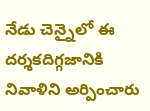నేడు చెన్నైలో ఈ దర్శకదిగ్గజానికి నివాళిని అర్పించారు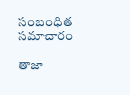సంబంధిత సమాచారం

తాజా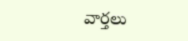వార్తలు